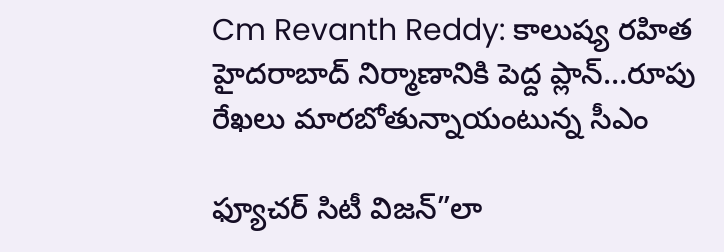Cm Revanth Reddy: కాలుష్య రహిత హైదరాబాద్ నిర్మాణానికి పెద్ద ప్లాన్…రూపు రేఖలు మారబోతున్నాయంటున్న సీఎం

ఫ్యూచర్ సిటీ విజన్”లా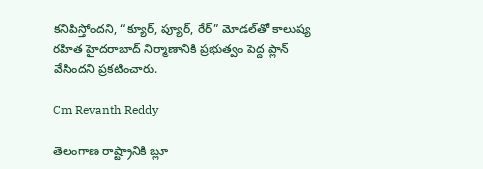కనిపిస్తోందని, “క్యూర్‌, ప్యూర్‌, రేర్‌” మోడల్‌తో కాలుష్య రహిత హైదరాబాద్ నిర్మాణానికి ప్రభుత్వం పెద్ద ప్లాన్ వేసిందని ప్రకటించారు.

Cm Revanth Reddy

తెలంగాణ రాష్ట్రానికి బ్లూ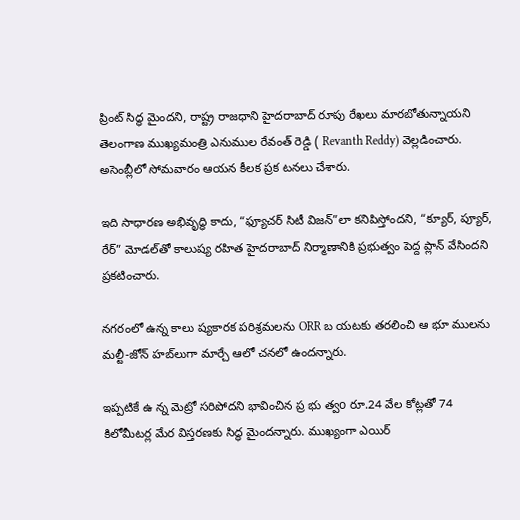ప్రింట్ సిద్ధ మైందని, రాష్ట్ర రాజధాని హైదరాబాద్ రూపు రేఖలు మారబోతున్నాయని తెలంగాణ ముఖ్యమంత్రి ఎనుముల రేవంత్ రెడ్డి ( Revanth Reddy) వెల్లడించారు. అసెంబ్లీలో సోమవారం ఆయన కీలక ప్రక టనలు చేశారు.

ఇది సాధారణ అభివృద్ధి కాదు, “ఫ్యూచర్ సిటీ విజన్”లా కనిపిస్తోందని, “క్యూర్‌, ప్యూర్‌, రేర్‌” మోడల్‌తో కాలుష్య రహిత హైదరాబాద్ నిర్మాణానికి ప్రభుత్వం పెద్ద ప్లాన్ వేసిందని ప్రకటించారు.

నగరంలో ఉన్న కాలు ష్యకారక పరిశ్రమలను ORR బ యటకు తరలించి ఆ భూ ములను మల్టీ-జోన్ హబ్‌లుగా మార్చే ఆలో చనలో ఉందన్నారు.

ఇప్పటికే ఉ న్న మెట్రో సరిపోదని భావించిన ప్ర భు త్వo రూ.24 వేల కోట్లతో 74 కిలోమీటర్ల మేర విస్తరణకు సిద్ధ మైందన్నారు. ముఖ్యంగా ఎయిర్‌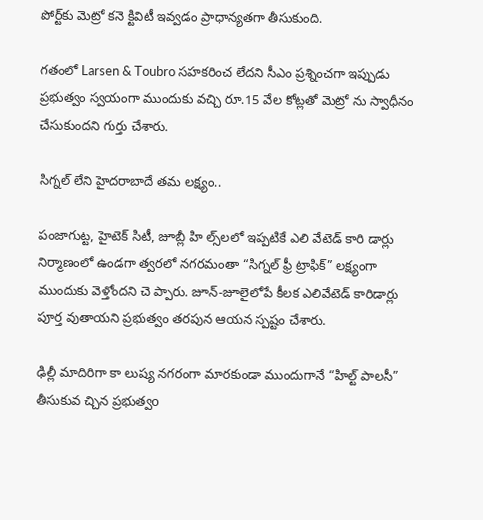పోర్ట్‌కు మెట్రో కనె క్టివిటీ ఇవ్వడం ప్రాధాన్యతగా తీసుకుంది.

గతంలో Larsen & Toubro సహకరించ లేదని సీఎం ప్రశ్నించగా ఇప్పుడు ప్రభుత్వం స్వయంగా ముందుకు వచ్చి రూ.15 వేల కోట్లతో మెట్రో ను స్వాధీనం చేసుకుందని గుర్తు చేశారు.

సిగ్నల్ లేని హైదరాబాదే తమ లక్ష్యం..

పంజాగుట్ట, హైటెక్ సిటీ, జూబ్లీ హి ల్స్‌లలో ఇప్పటికే ఎలి వేటెడ్ కారి డార్లు నిర్మాణంలో ఉండగా త్వరలో నగరమంతా “సిగ్నల్ ఫ్రీ ట్రాఫిక్” లక్ష్యంగా ముందుకు వెళ్తోందని చె ప్పారు. జూన్-జూలైలోపే కీలక ఎలివేటెడ్ కారిడార్లు పూర్త వుతాయని ప్రభుత్వం తరపున ఆయన స్పష్టం చేశారు.

ఢిల్లీ మాదిరిగా కా లుష్య నగరంగా మారకుండా ముందుగానే “హిల్ట్ పాలసీ” తీసుకువ చ్చిన ప్రభుత్వo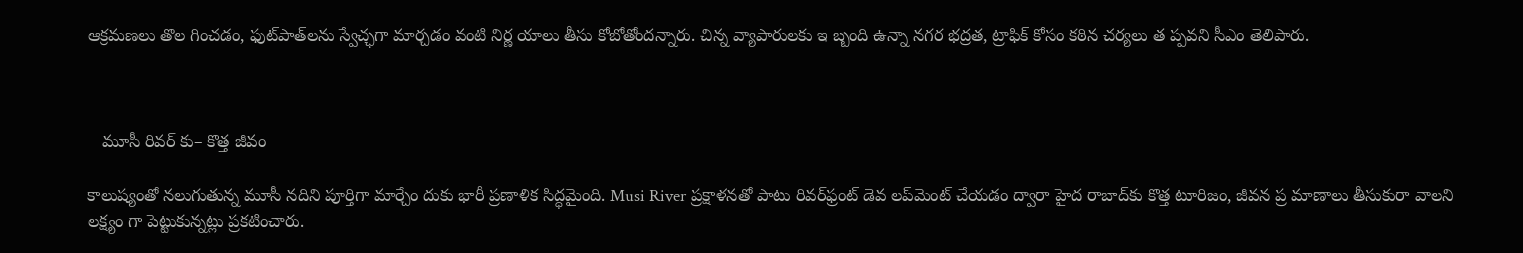ఆక్రమణలు తొల గించడం, ఫుట్‌పాత్‌లను స్వేచ్ఛగా మార్చడం వంటి నిర్ణ యాలు తీసు కోబోతోందన్నారు. చిన్న వ్యాపారులకు ఇ బ్బంది ఉన్నా నగర భద్రత, ట్రాఫిక్ కోసం కఠిన చర్యలు త ప్పవని సీఎం తెలిపారు.



   మూసీ రివర్ కు– కొత్త జీవం

కాలుష్యంతో నలుగుతున్న మూసీ నదిని పూర్తిగా మార్చేం దుకు భారీ ప్రణాళిక సిద్ధమైంది. Musi River ప్రక్షాళనతో పాటు రివర్‌ఫ్రంట్ డెవ లప్‌మెంట్ చేయడం ద్వారా హైద రాబాద్‌కు కొత్త టూరిజం, జీవన ప్ర మాణాలు తీసుకురా వాలని లక్ష్యం గా పెట్టుకున్నట్లు ప్రకటించారు.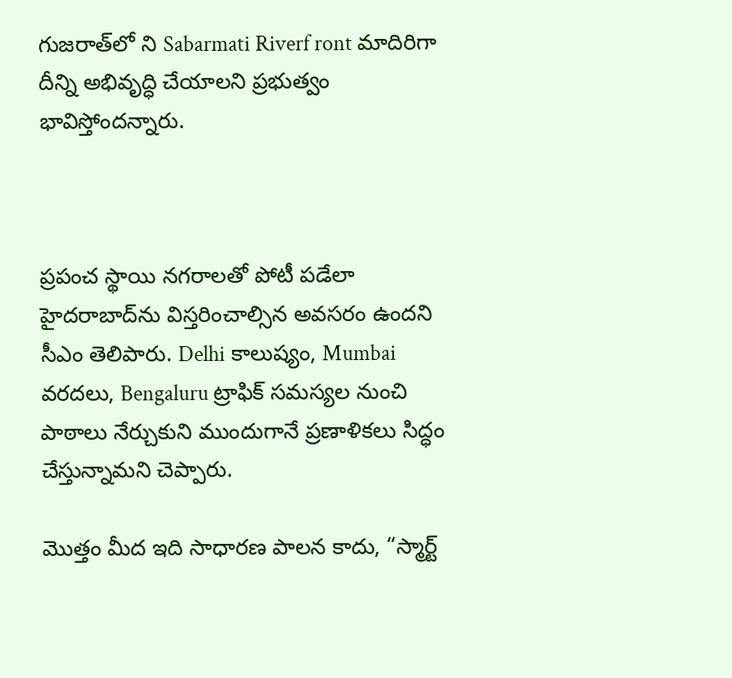గుజరాత్‌లో ని Sabarmati Riverf ront మాదిరిగా దీన్ని అభివృద్ధి చేయాలని ప్రభుత్వం భావిస్తోందన్నారు.



ప్రపంచ స్థాయి నగరాలతో పోటీ పడేలా హైదరాబాద్‌ను విస్తరించాల్సిన అవసరం ఉందని సీఎం తెలిపారు. Delhi కాలుష్యం, Mumbai వరదలు, Bengaluru ట్రాఫిక్ సమస్యల నుంచి పాఠాలు నేర్చుకుని ముందుగానే ప్రణాళికలు సిద్ధం చేస్తున్నామని చెప్పారు.

మొత్తం మీద ఇది సాధారణ పాలన కాదు, “స్మార్ట్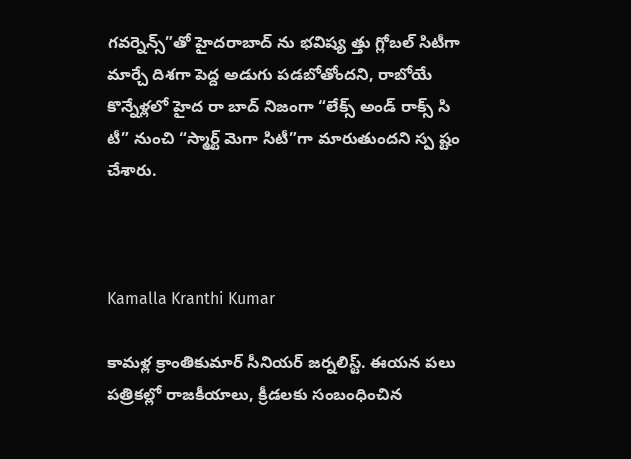గవర్నెన్స్”తో హైదరాబాద్‌ ను భవిష్య త్తు గ్లోబల్ సిటీగా మార్చే దిశగా పెద్ద అడుగు పడబోతోందని, రాబోయే కొన్నేళ్లలో హైద రా బాద్ నిజంగా “లేక్స్ అండ్ రాక్స్ సి టీ” నుంచి “స్మార్ట్ మెగా సిటీ”గా మారుతుందని స్ప ష్టం చేశారు.



Kamalla Kranthi Kumar

కామళ్ల క్రాంతికుమార్ సీనియర్ జర్నలిస్ట్. ఈయన పలు పత్రికల్లో రాజకీయాలు, క్రీడలకు సంబంధించిన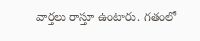వార్తలు రాస్తూ ఉంటారు. గతంలో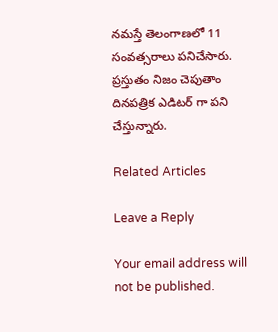నమస్తే తెలంగాణలో 11 సంవత్సరాలు పనిచేసారు. ప్రస్తుతం నిజం చెపుతాం దినపత్రిక ఎడిటర్ గా పని చేస్తున్నారు.

Related Articles

Leave a Reply

Your email address will not be published.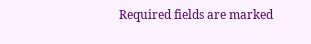Required fields are marked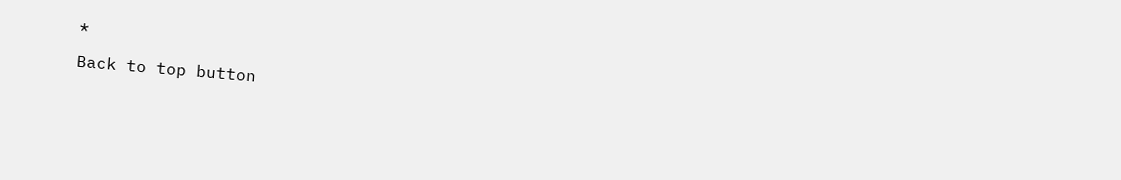*

Back to top button